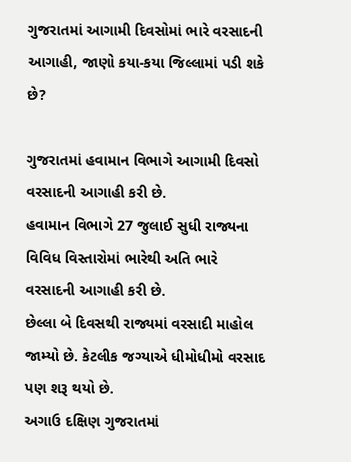ગુજરાતમાં આગામી દિવસોમાં ભારે વરસાદની આગાહી, જાણો કયા-કયા જિલ્લામાં પડી શકે છે?

ગુજરાતમાં હવામાન વિભાગે આગામી દિવસો વરસાદની આગાહી કરી છે.
હવામાન વિભાગે 27 જુલાઈ સુધી રાજ્યના વિવિધ વિસ્તારોમાં ભારેથી અતિ ભારે વરસાદની આગાહી કરી છે.
છેલ્લા બે દિવસથી રાજ્યમાં વરસાદી માહોલ જામ્યો છે. કેટલીક જગ્યાએ ધીમોધીમો વરસાદ પણ શરૂ થયો છે.
અગાઉ દક્ષિણ ગુજરાતમાં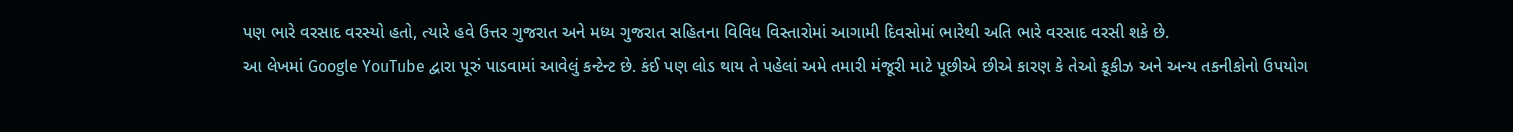પણ ભારે વરસાદ વરસ્યો હતો, ત્યારે હવે ઉત્તર ગુજરાત અને મધ્ય ગુજરાત સહિતના વિવિધ વિસ્તારોમાં આગામી દિવસોમાં ભારેથી અતિ ભારે વરસાદ વરસી શકે છે.
આ લેખમાં Google YouTube દ્વારા પૂરું પાડવામાં આવેલું કન્ટેન્ટ છે. કંઈ પણ લોડ થાય તે પહેલાં અમે તમારી મંજૂરી માટે પૂછીએ છીએ કારણ કે તેઓ કૂકીઝ અને અન્ય તકનીકોનો ઉપયોગ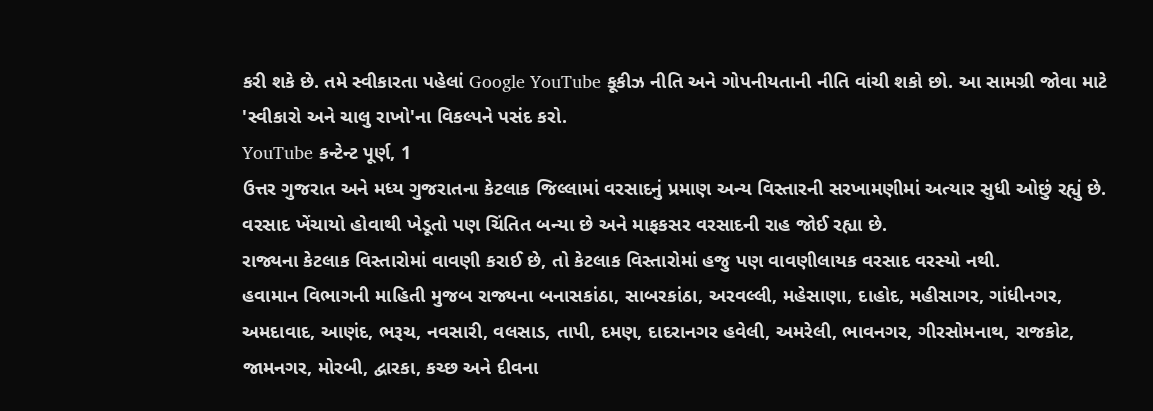કરી શકે છે. તમે સ્વીકારતા પહેલાં Google YouTube કૂકીઝ નીતિ અને ગોપનીયતાની નીતિ વાંચી શકો છો. આ સામગ્રી જોવા માટે 'સ્વીકારો અને ચાલુ રાખો'ના વિકલ્પને પસંદ કરો.
YouTube કન્ટેન્ટ પૂર્ણ, 1
ઉત્તર ગુજરાત અને મધ્ય ગુજરાતના કેટલાક જિલ્લામાં વરસાદનું પ્રમાણ અન્ય વિસ્તારની સરખામણીમાં અત્યાર સુધી ઓછું રહ્યું છે.
વરસાદ ખેંચાયો હોવાથી ખેડૂતો પણ ચિંતિત બન્યા છે અને માફકસર વરસાદની રાહ જોઈ રહ્યા છે.
રાજ્યના કેટલાક વિસ્તારોમાં વાવણી કરાઈ છે, તો કેટલાક વિસ્તારોમાં હજુ પણ વાવણીલાયક વરસાદ વરસ્યો નથી.
હવામાન વિભાગની માહિતી મુજબ રાજ્યના બનાસકાંઠા, સાબરકાંઠા, અરવલ્લી, મહેસાણા, દાહોદ, મહીસાગર, ગાંધીનગર, અમદાવાદ, આણંદ, ભરૂચ, નવસારી, વલસાડ, તાપી, દમણ, દાદરાનગર હવેલી, અમરેલી, ભાવનગર, ગીરસોમનાથ, રાજકોટ, જામનગર, મોરબી, દ્વારકા, કચ્છ અને દીવના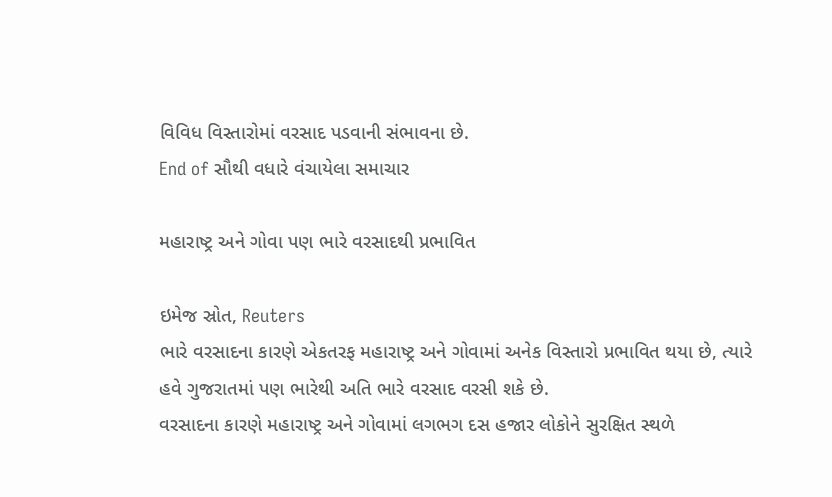વિવિધ વિસ્તારોમાં વરસાદ પડવાની સંભાવના છે.
End of સૌથી વધારે વંચાયેલા સમાચાર

મહારાષ્ટ્ર અને ગોવા પણ ભારે વરસાદથી પ્રભાવિત

ઇમેજ સ્રોત, Reuters
ભારે વરસાદના કારણે એકતરફ મહારાષ્ટ્ર અને ગોવામાં અનેક વિસ્તારો પ્રભાવિત થયા છે, ત્યારે હવે ગુજરાતમાં પણ ભારેથી અતિ ભારે વરસાદ વરસી શકે છે.
વરસાદના કારણે મહારાષ્ટ્ર અને ગોવામાં લગભગ દસ હજાર લોકોને સુરક્ષિત સ્થળે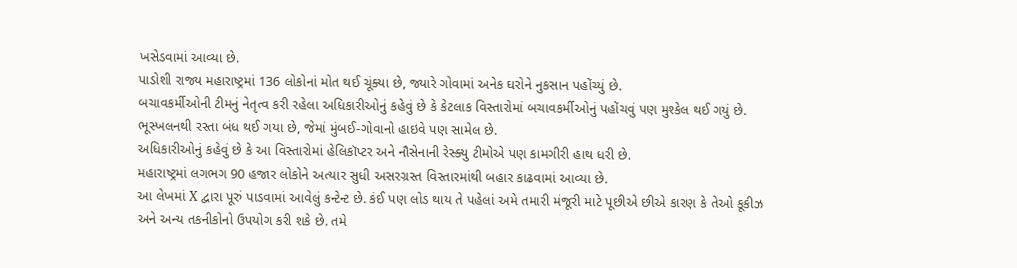ખસેડવામાં આવ્યા છે.
પાડોશી રાજ્ય મહારાષ્ટ્રમાં 136 લોકોનાં મોત થઈ ચૂંક્યા છે, જ્યારે ગોવામાં અનેક ઘરોને નુકસાન પહોંચ્યું છે.
બચાવકર્મીઓની ટીમનું નેતૃત્વ કરી રહેલા અધિકારીઓનું કહેવું છે કે કેટલાક વિસ્તારોમાં બચાવકર્મીઓનું પહોંચવું પણ મુશ્કેલ થઈ ગયું છે.
ભૂસ્ખલનથી રસ્તા બંધ થઈ ગયા છે, જેમાં મુંબઈ-ગોવાનો હાઇવે પણ સામેલ છે.
અધિકારીઓનું કહેવું છે કે આ વિસ્તારોમાં હેલિકૉપ્ટર અને નૌસેનાની રેસ્ક્યુ ટીમોએ પણ કામગીરી હાથ ધરી છે.
મહારાષ્ટ્રમાં લગભગ 90 હજાર લોકોને અત્યાર સુધી અસરગ્રસ્ત વિસ્તારમાંથી બહાર કાઢવામાં આવ્યા છે.
આ લેખમાં X દ્વારા પૂરું પાડવામાં આવેલું કન્ટેન્ટ છે. કંઈ પણ લોડ થાય તે પહેલાં અમે તમારી મંજૂરી માટે પૂછીએ છીએ કારણ કે તેઓ કૂકીઝ અને અન્ય તકનીકોનો ઉપયોગ કરી શકે છે. તમે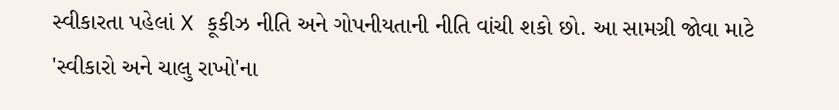સ્વીકારતા પહેલાં X કૂકીઝ નીતિ અને ગોપનીયતાની નીતિ વાંચી શકો છો. આ સામગ્રી જોવા માટે 'સ્વીકારો અને ચાલુ રાખો'ના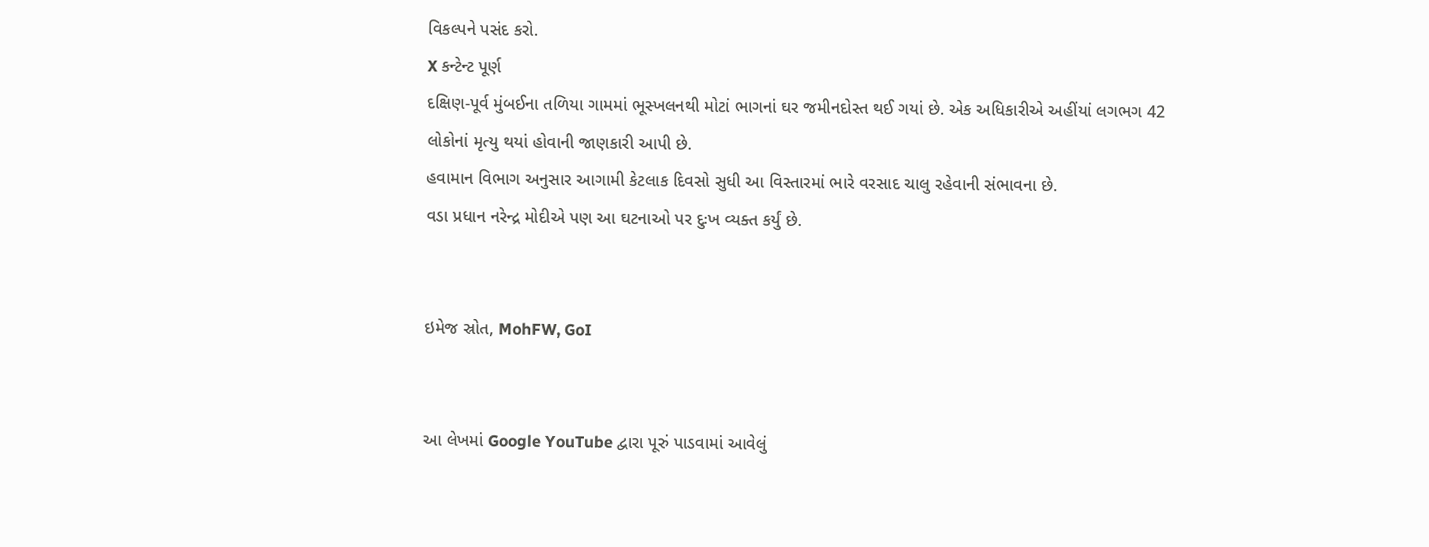વિકલ્પને પસંદ કરો.
X કન્ટેન્ટ પૂર્ણ
દક્ષિણ-પૂર્વ મુંબઈના તળિયા ગામમાં ભૂસ્ખલનથી મોટાં ભાગનાં ઘર જમીનદોસ્ત થઈ ગયાં છે. એક અધિકારીએ અહીંયાં લગભગ 42 લોકોનાં મૃત્યુ થયાં હોવાની જાણકારી આપી છે.
હવામાન વિભાગ અનુસાર આગામી કેટલાક દિવસો સુધી આ વિસ્તારમાં ભારે વરસાદ ચાલુ રહેવાની સંભાવના છે.
વડા પ્રધાન નરેન્દ્ર મોદીએ પણ આ ઘટનાઓ પર દુઃખ વ્યક્ત કર્યું છે.


ઇમેજ સ્રોત, MohFW, GoI


આ લેખમાં Google YouTube દ્વારા પૂરું પાડવામાં આવેલું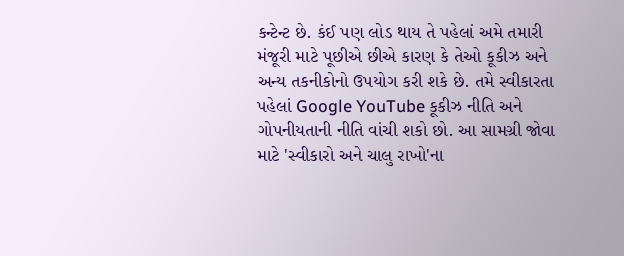કન્ટેન્ટ છે. કંઈ પણ લોડ થાય તે પહેલાં અમે તમારી મંજૂરી માટે પૂછીએ છીએ કારણ કે તેઓ કૂકીઝ અને અન્ય તકનીકોનો ઉપયોગ કરી શકે છે. તમે સ્વીકારતા પહેલાં Google YouTube કૂકીઝ નીતિ અને ગોપનીયતાની નીતિ વાંચી શકો છો. આ સામગ્રી જોવા માટે 'સ્વીકારો અને ચાલુ રાખો'ના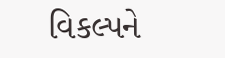વિકલ્પને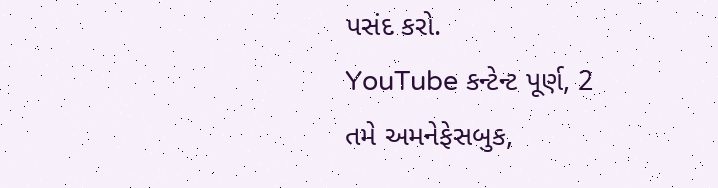પસંદ કરો.
YouTube કન્ટેન્ટ પૂર્ણ, 2
તમે અમનેફેસબુક,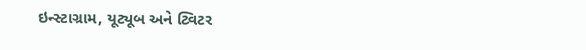ઇન્સ્ટાગ્રામ, યૂટ્યૂબ અને ટ્વિટર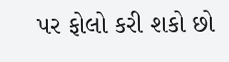પર ફોલો કરી શકો છો